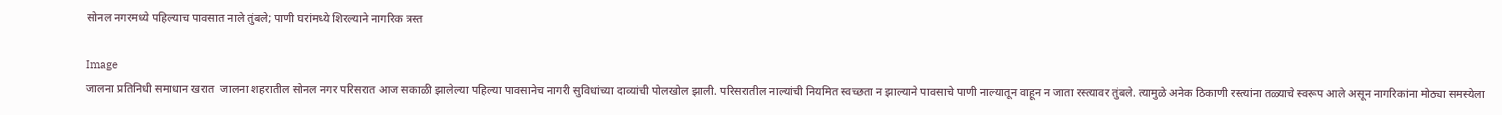सोनल नगरमध्ये पहिल्याच पावसात नाले तुंबले; पाणी घरांमध्ये शिरल्याने नागरिक त्रस्त

Image
जालना प्रतिनिधी समाधान खरात  जालना शहरातील सोनल नगर परिसरात आज सकाळी झालेल्या पहिल्या पावसानेच नागरी सुविधांच्या दाव्यांची पोलखोल झाली. परिसरातील नाल्यांची नियमित स्वच्छता न झाल्याने पावसाचे पाणी नाल्यातून वाहून न जाता रस्त्यावर तुंबले. त्यामुळे अनेक ठिकाणी रस्त्यांना तळ्याचे स्वरूप आले असून नागरिकांना मोठ्या समस्येला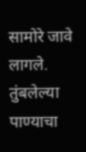सामोरे जावे लागले. तुंबलेल्या पाण्याचा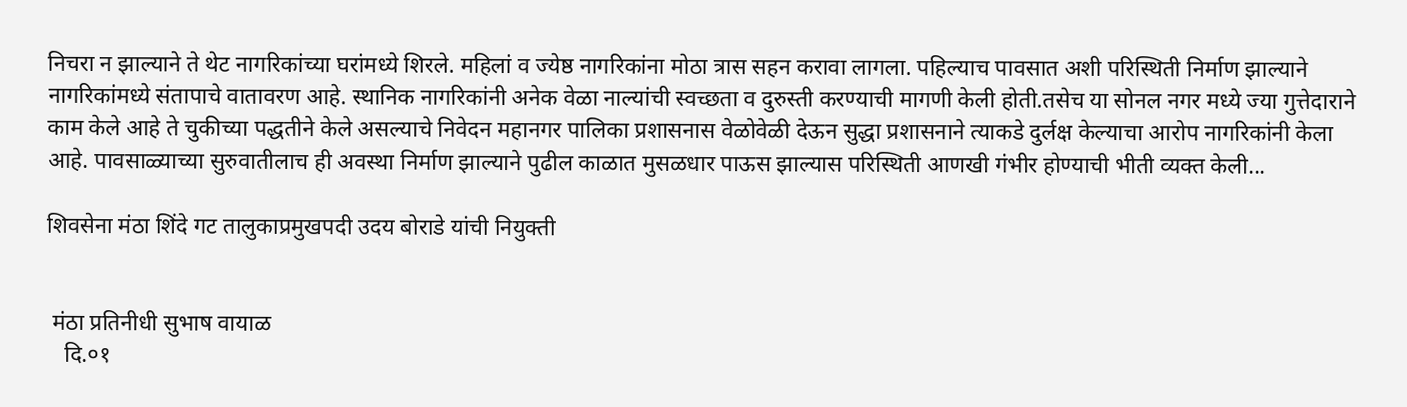निचरा न झाल्याने ते थेट नागरिकांच्या घरांमध्ये शिरले. महिलां व ज्येष्ठ नागरिकांना मोठा त्रास सहन करावा लागला. पहिल्याच पावसात अशी परिस्थिती निर्माण झाल्याने नागरिकांमध्ये संतापाचे वातावरण आहे. स्थानिक नागरिकांनी अनेक वेळा नाल्यांची स्वच्छता व दुरुस्ती करण्याची मागणी केली होती.तसेच या सोनल नगर मध्ये ज्या गुत्तेदाराने काम केले आहे ते चुकीच्या पद्धतीने केले असल्याचे निवेदन महानगर पालिका प्रशासनास वेळोवेळी देऊन सुद्धा प्रशासनाने त्याकडे दुर्लक्ष केल्याचा आरोप नागरिकांनी केला आहे. पावसाळ्याच्या सुरुवातीलाच ही अवस्था निर्माण झाल्याने पुढील काळात मुसळधार पाऊस झाल्यास परिस्थिती आणखी गंभीर होण्याची भीती व्यक्त केली...

शिवसेना मंठा शिंदे गट तालुकाप्रमुखपदी उदय बोराडे यांची नियुक्ती


 मंठा प्रतिनीधी सुभाष वायाळ
   दि.०१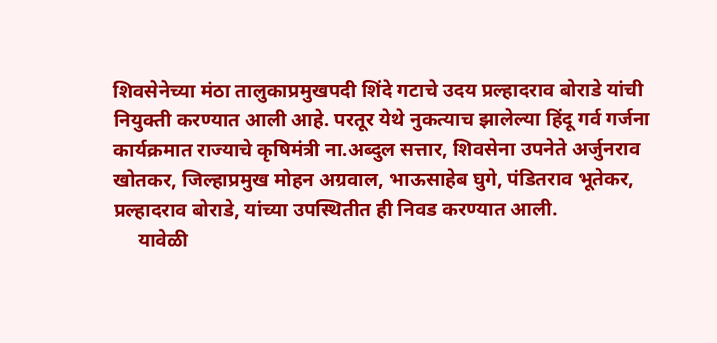शिवसेनेच्या मंठा तालुकाप्रमुखपदी शिंदे गटाचे उदय प्रल्हादराव बोराडे यांची नियुक्ती करण्यात आली आहे. परतूर येथे नुकत्याच झालेल्या हिंदू गर्व गर्जना कार्यक्रमात राज्याचे कृषिमंत्री ना.अब्दुल सत्तार, शिवसेना उपनेते अर्जुनराव खोतकर, जिल्हाप्रमुख मोहन अग्रवाल, भाऊसाहेब घुगे, पंडितराव भूतेकर, प्रल्हादराव बोराडे, यांच्या उपस्थितीत ही निवड करण्यात आली.
     यावेळी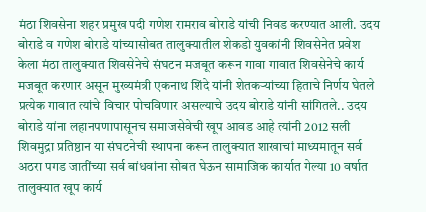मंठा शिवसेना शहर प्रमुख पदी गणेश रामराव बोराडे यांची निवड करण्यात आली. उदय बोराडे व गणेश बोराडे यांच्यासोबत तालुक्यातील शेकडो युवकांनी शिवसेनेत प्रवेश केला मंठा तालुक्यात शिवसेनेचे संघटन मजबूत करून गावा गावात शिवसेनेचे कार्य मजबूत करणार असून मुख्यमंत्री एकनाथ शिंदे यांनी शेतकऱ्यांच्या हिताचे निर्णय घेतले प्रत्येक गावात त्यांचे विचार पोचविणार असल्याचे उदय बोराडे यांनी सांगितले.. उदय बोराडे यांना लहानपणापासूनच समाजसेवेची खूप आवड आहे त्यांनी 2012 सली शिवमुद्रा प्रतिष्ठान या संघटनेची स्थापना करून तालुक्यात शाखाचां माध्यमातून सर्व अठरा पगड जातींच्या सर्व बांधवांना सोबत घेऊन सामाजिक कार्यात गेल्या 10 वर्षात तालुक्यात खूप कार्य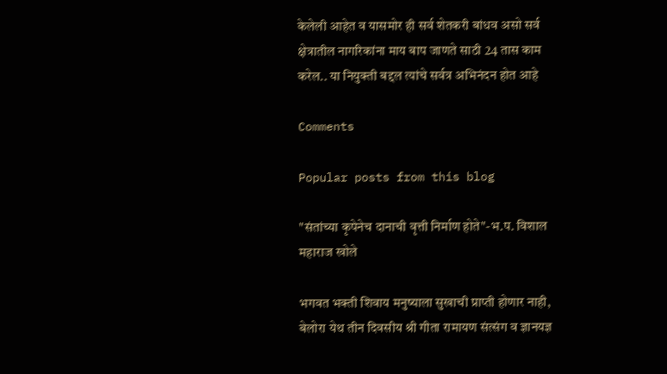केलेली आहेत व यासमोर ही सर्व शेतकरी बांधव असो सर्व क्षेत्रातील नागरिकांना माय बाप जाणते साठी 24 तास काम करेल.. या नियुक्ती बद्दल त्यांचे सर्वत्र अभिनंदन होत आहे

Comments

Popular posts from this blog

"संतांच्या कृपेनेच दानाची वृत्ती निर्माण होते"-भ.प. विशाल महाराज खोले

भगवत भक्ती शिवाय मनुष्याला सुखाची प्राप्ती होणार नाही, बेलोरा येथ तीन दिवसीय श्री गीता रामायण संत्संग व ज्ञानयज्ञ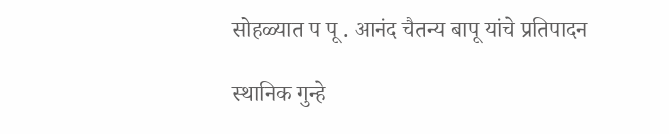सोहळ्यात प पू . आनंद चैतन्य बापू यांचे प्रतिपादन

स्थानिक गुन्हे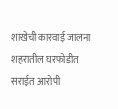शाखेची कारवाई जालना शहरातील घरफोडीत सराईत आरोपी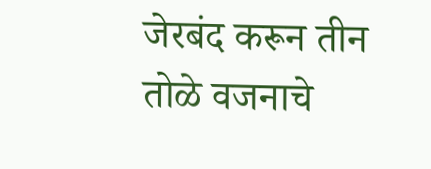जेरबंद करून तीन तोळे वजनाचे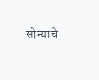सोन्याचे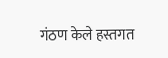गंठण केले हस्तगत